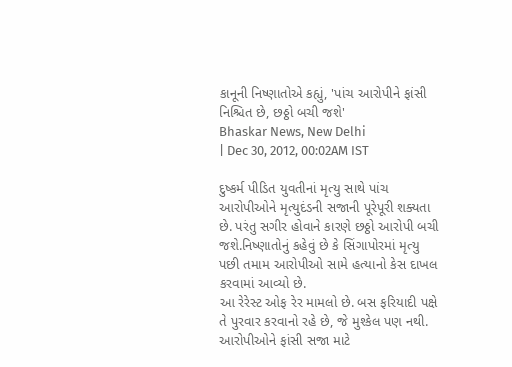કાનૂની નિષ્ણાતોએ કહ્યું, 'પાંચ આરોપીને ફાંસી નિશ્ચિત છે, છઠ્ઠો બચી જશે'
Bhaskar News, New Delhi
| Dec 30, 2012, 00:02AM IST

દુષ્કર્મ પીડિત યુવતીનાં મૃત્યુ સાથે પાંચ આરોપીઓને મૃત્યુદંડની સજાની પૂરેપૂરી શક્યતા છે. પરંતુ સગીર હોવાને કારણે છઠ્ઠો આરોપી બચી જશે.નિષ્ણાતોનું કહેવું છે કે સિંગાપોરમાં મૃત્યુ પછી તમામ આરોપીઓ સામે હત્યાનો કેસ દાખલ કરવામાં આવ્યો છે.
આ રેરેસ્ટ ઓફ રેર મામલો છે. બસ ફરિયાદી પક્ષે તે પુરવાર કરવાનો રહે છે, જે મુશ્કેલ પણ નથી. આરોપીઓને ફાંસી સજા માટે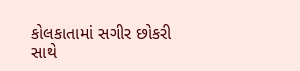કોલકાતામાં સગીર છોકરી સાથે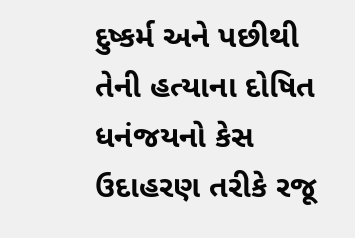દુષ્કર્મ અને પછીથી તેની હત્યાના દોષિત ધનંજયનો કેસ ઉદાહરણ તરીકે રજૂ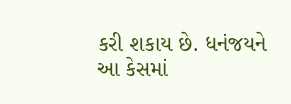કરી શકાય છે. ધનંજયને આ કેસમાં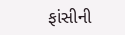ફાંસીની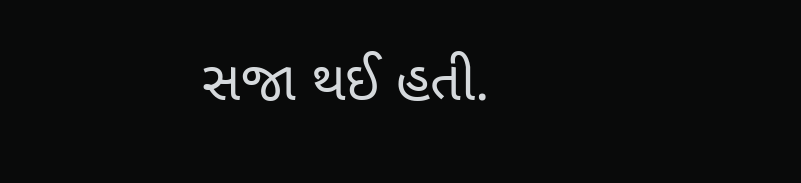સજા થઈ હતી.